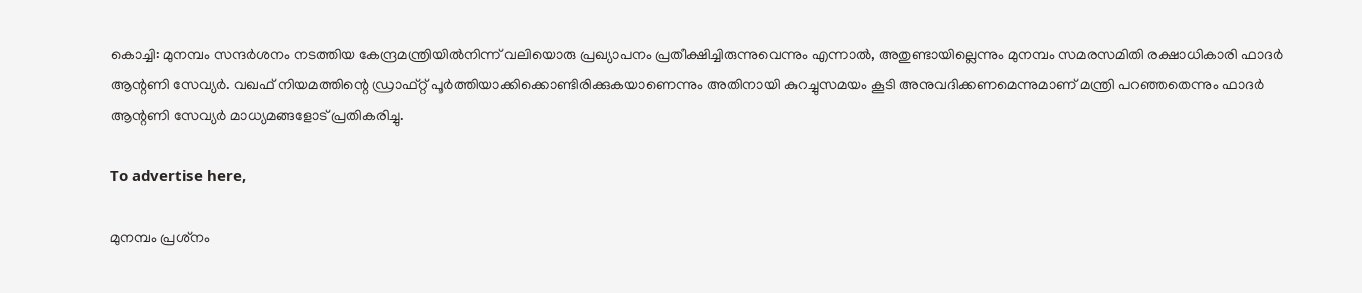കൊച്ചി: മുനമ്പം സന്ദര്‍ശനം നടത്തിയ കേന്ദ്രമന്ത്രിയില്‍നിന്ന് വലിയൊരു പ്രഖ്യാപനം പ്രതീക്ഷിച്ചിരുന്നുവെന്നും എന്നാല്‍, അതുണ്ടായില്ലെന്നും മുനമ്പം സമരസമിതി രക്ഷാധികാരി ഫാദര്‍ ആന്റണി സേവ്യർ. വഖഫ് നിയമത്തിന്റെ ഡ്രാഫ്റ്റ് പൂര്‍ത്തിയാക്കിക്കൊണ്ടിരിക്കുകയാണെന്നും അതിനായി കുറച്ചുസമയം കൂടി അനുവദിക്കണമെന്നുമാണ് മന്ത്രി പറഞ്ഞതെന്നും ഫാദര്‍ ആന്റണി സേവ്യർ മാധ്യമങ്ങളോട് പ്രതികരിച്ചു.

To advertise here,

മുനമ്പം പ്രശ്‌നം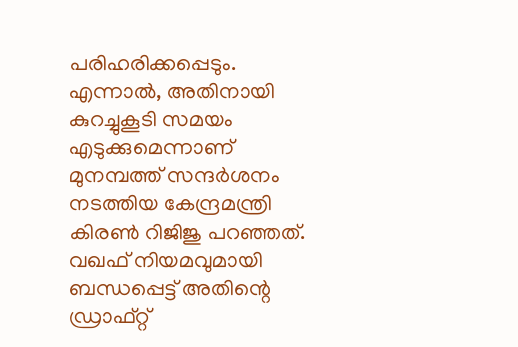പരിഹരിക്കപ്പെടും. എന്നാല്‍, അതിനായി കുറച്ചുകൂടി സമയം എടുക്കുമെന്നാണ് മുനമ്പത്ത് സന്ദര്‍ശനം നടത്തിയ കേന്ദ്രമന്ത്രി കിരണ്‍ റിജിജു പറഞ്ഞത്. വഖഫ് നിയമവുമായി ബന്ധപ്പെട്ട് അതിന്റെ ഡ്രാഫ്റ്റ്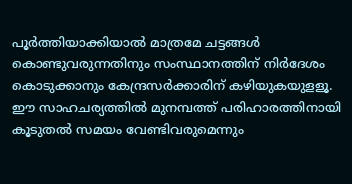പൂര്‍ത്തിയാക്കിയാല്‍ മാത്രമേ ചട്ടങ്ങള്‍ കൊണ്ടുവരുന്നതിനും സംസ്ഥാനത്തിന് നിര്‍ദേശം കൊടുക്കാനും കേന്ദ്രസര്‍ക്കാരിന് കഴിയുകയുളളൂ. ഈ സാഹചര്യത്തില്‍ മുനമ്പത്ത് പരിഹാരത്തിനായി കൂടുതല്‍ സമയം വേണ്ടിവരുമെന്നും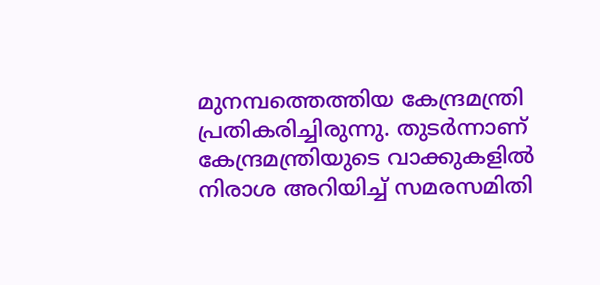മുനമ്പത്തെത്തിയ കേന്ദ്രമന്ത്രി  പ്രതികരിച്ചിരുന്നു. തുടര്‍ന്നാണ് കേന്ദ്രമന്ത്രിയുടെ വാക്കുകളില്‍ നിരാശ അറിയിച്ച് സമരസമിതി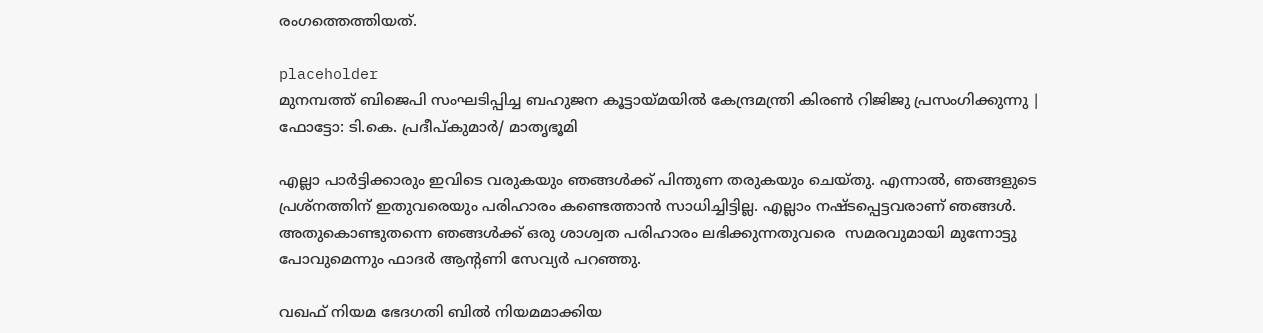രംഗത്തെത്തിയത്.

placeholder
മുനമ്പത്ത് ബിജെപി സംഘടിപ്പിച്ച ബഹുജന കൂട്ടായ്മയില്‍ കേന്ദ്രമന്ത്രി കിരണ്‍ റിജിജു പ്രസംഗിക്കുന്നു | ഫോട്ടോ: ടി.കെ. പ്രദീപ്കുമാര്‍/ മാതൃഭൂമി

എല്ലാ പാര്‍ട്ടിക്കാരും ഇവിടെ വരുകയും ഞങ്ങള്‍ക്ക് പിന്തുണ തരുകയും ചെയ്തു. എന്നാല്‍, ഞങ്ങളുടെ പ്രശ്‌നത്തിന് ഇതുവരെയും പരിഹാരം കണ്ടെത്താന്‍ സാധിച്ചിട്ടില്ല. എല്ലാം നഷ്ടപ്പെട്ടവരാണ് ഞങ്ങള്‍. അതുകൊണ്ടുതന്നെ ഞങ്ങള്‍ക്ക് ഒരു ശാശ്വത പരിഹാരം ലഭിക്കുന്നതുവരെ  സമരവുമായി മുന്നോട്ടു പോവുമെന്നും ഫാദര്‍ ആന്റണി സേവ്യർ പറഞ്ഞു.

വഖഫ് നിയമ ഭേദഗതി ബില്‍ നിയമമാക്കിയ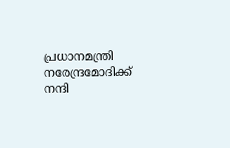പ്രധാനമന്ത്രി നരേന്ദ്രമോദിക്ക് നന്ദി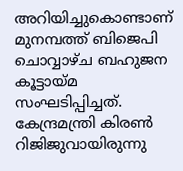അറിയിച്ചുകൊണ്ടാണ് മുനമ്പത്ത് ബിജെപി ചൊവ്വാഴ്ച ബഹുജന കൂട്ടായ്മ സംഘടിപ്പിച്ചത്. കേന്ദ്രമന്ത്രി കിരണ്‍ റിജിജുവായിരുന്നു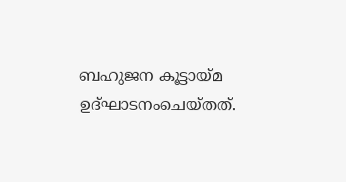ബഹുജന കൂട്ടായ്മ ഉദ്ഘാടനംചെയ്തത്.